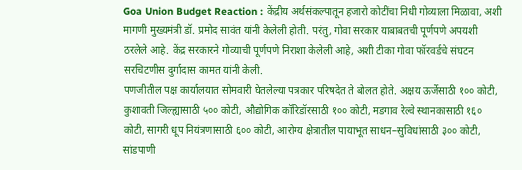Goa Union Budget Reaction : केंद्रीय अर्थसंकल्पातून हजारो कोटींचा निधी गोव्याला मिळावा, अशी मागणी मुख्यमंत्री डॉ. प्रमोद सावंत यांनी केलेली होती. परंतु, गोवा सरकार याबाबतची पूर्णपणे अपयशी ठरलेले आहे. केंद्र सरकारने गोव्याची पूर्णपणे निराशा केलेली आहे, अशी टीका गोवा फॉरवर्डचे संघटन सरचिटणीस दुर्गादास कामत यांनी केली.
पणजीतील पक्ष कार्यालयात सोमवारी घेतलेल्या पत्रकार परिषदेत ते बोलत होते. अक्षय ऊर्जेसाठी १०० कोटी, कुशावती जिल्ह्यासाठी ५०० कोटी, औद्योगिक कॉरिडॉरसाठी १०० कोटी, मडगाव रेल्वे स्थानकासाठी १६० कोटी, सागरी धूप नियंत्रणासाठी ६०० कोटी, आरोग्य क्षेत्रातील पायाभूत साधन–सुविधांसाठी ३०० कोटी, सांडपाणी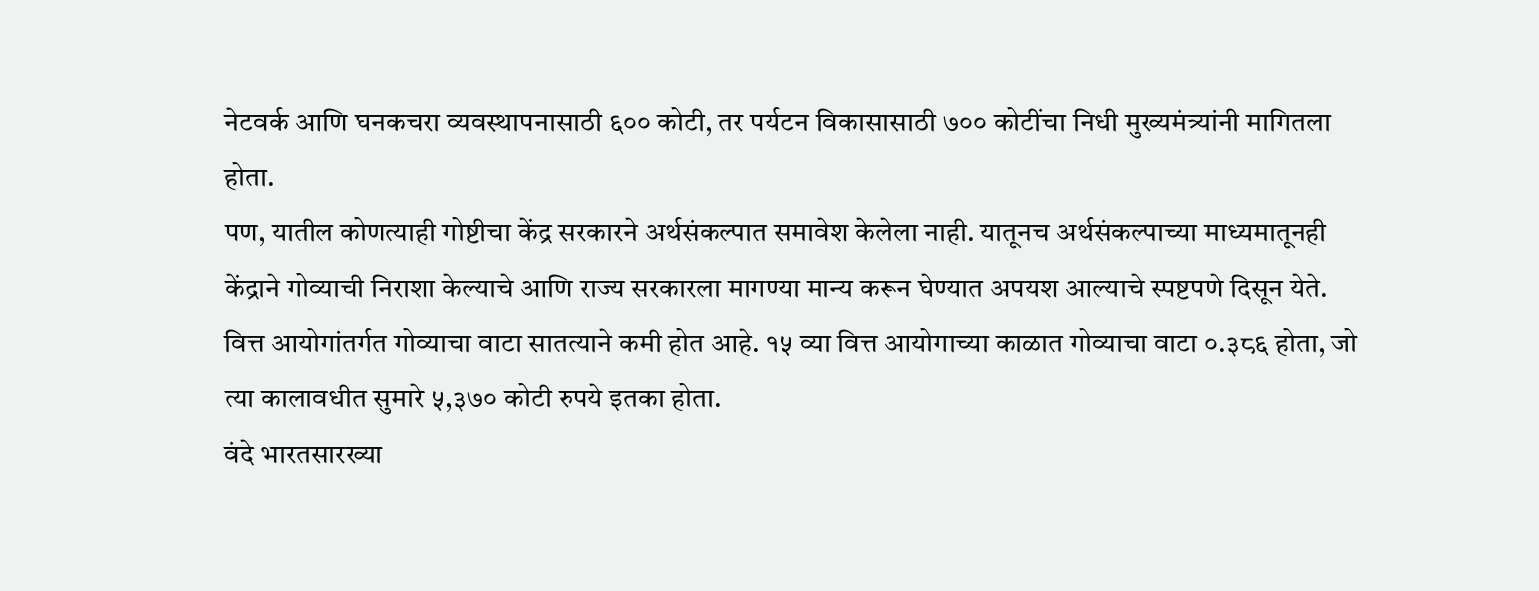नेटवर्क आणि घनकचरा व्यवस्थापनासाठी ६०० कोटी, तर पर्यटन विकासासाठी ७०० कोटींचा निधी मुख्यमंत्र्यांनी मागितला होता.
पण, यातील कोणत्याही गोष्टीचा केंद्र सरकारने अर्थसंकल्पात समावेश केलेला नाही. यातूनच अर्थसंकल्पाच्या माध्यमातूनही केंद्राने गोव्याची निराशा केल्याचे आणि राज्य सरकारला मागण्या मान्य करून घेण्यात अपयश आल्याचे स्पष्टपणे दिसून येते. वित्त आयोगांतर्गत गोव्याचा वाटा सातत्याने कमी होत आहे. १५ व्या वित्त आयोगाच्या काळात गोव्याचा वाटा ०.३८६ होता, जो त्या कालावधीत सुमारे ५,३७० कोटी रुपये इतका होता.
वंदे भारतसारख्या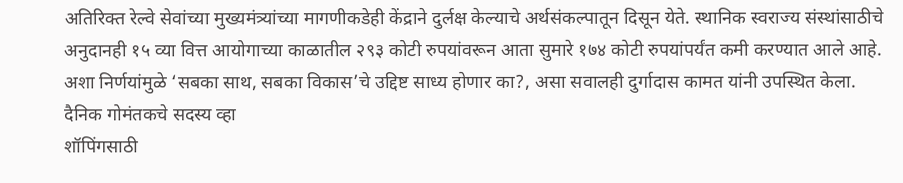अतिरिक्त रेल्वे सेवांच्या मुख्यमंत्र्यांच्या मागणीकडेही केंद्राने दुर्लक्ष केल्याचे अर्थसंकल्पातून दिसून येते. स्थानिक स्वराज्य संस्थांसाठीचे अनुदानही १५ व्या वित्त आयोगाच्या काळातील २९३ कोटी रुपयांवरून आता सुमारे १७४ कोटी रुपयांपर्यंत कमी करण्यात आले आहे. अशा निर्णयांमुळे ‘सबका साथ, सबका विकास’चे उद्दिष्ट साध्य होणार का?, असा सवालही दुर्गादास कामत यांनी उपस्थित केला.
दैनिक गोमंतकचे सदस्य व्हा
शॉपिंगसाठी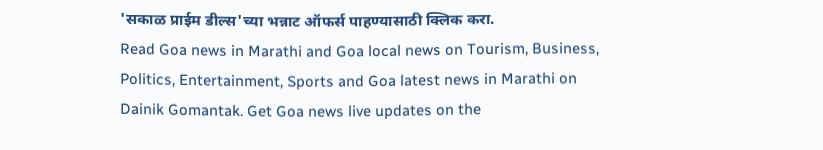'सकाळ प्राईम डील्स'च्या भन्नाट ऑफर्स पाहण्यासाठी क्लिक करा.
Read Goa news in Marathi and Goa local news on Tourism, Business, Politics, Entertainment, Sports and Goa latest news in Marathi on Dainik Gomantak. Get Goa news live updates on the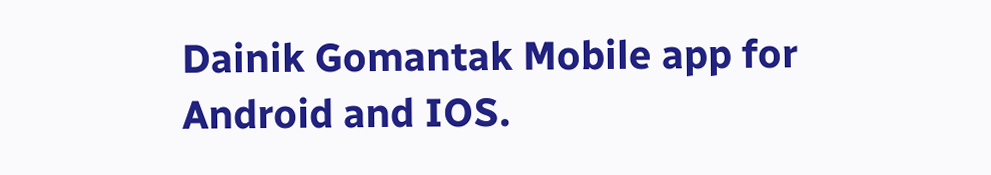Dainik Gomantak Mobile app for Android and IOS.